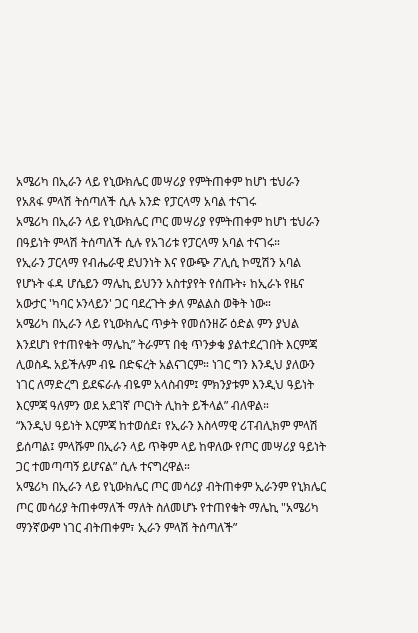አሜሪካ በኢራን ላይ የኒውክሌር መሣሪያ የምትጠቀም ከሆነ ቴህራን የአጸፋ ምላሽ ትሰጣለች ሲሉ አንድ የፓርላማ አባል ተናገሩ
አሜሪካ በኢራን ላይ የኒውክሌር ጦር መሣሪያ የምትጠቀም ከሆነ ቴህራን በዓይነት ምላሽ ትሰጣለች ሲሉ የአገሪቱ የፓርላማ አባል ተናገሩ።
የኢራን ፓርላማ የብሔራዊ ደህንነት እና የውጭ ፖሊሲ ኮሚሽን አባል የሆኑት ፋዳ ሆሴይን ማሌኪ ይህንን አስተያየት የሰጡት፥ ከኢራኑ የዜና አውታር 'ካባር ኦንላይን' ጋር ባደረጉት ቃለ ምልልስ ወቅት ነው።
አሜሪካ በኢራን ላይ የኒውክሌር ጥቃት የመሰንዘሯ ዕድል ምን ያህል እንደሆነ የተጠየቁት ማሌኪ” ትራምፕ በቂ ጥንቃቄ ያልተደረገበት እርምጃ ሊወስዱ አይችሉም ብዬ በድፍረት አልናገርም። ነገር ግን እንዲህ ያለውን ነገር ለማድረግ ይደፍራሉ ብዬም አላስብም፤ ምክንያቱም እንዲህ ዓይነት እርምጃ ዓለምን ወደ አደገኛ ጦርነት ሊከት ይችላል” ብለዋል።
“እንዲህ ዓይነት እርምጃ ከተወሰደ፣ የኢራን እስላማዊ ሪፐብሊክም ምላሽ ይሰጣል፤ ምላሹም በኢራን ላይ ጥቅም ላይ ከዋለው የጦር መሣሪያ ዓይነት ጋር ተመጣጣኝ ይሆናል” ሲሉ ተናግረዋል።
አሜሪካ በኢራን ላይ የኒውክሌር ጦር መሳሪያ ብትጠቀም ኢራንም የኒክሌር ጦር መሳሪያ ትጠቀማለች ማለት ስለመሆኑ የተጠየቁት ማሌኪ "አሜሪካ ማንኛውም ነገር ብትጠቀም፣ ኢራን ምላሽ ትሰጣለች”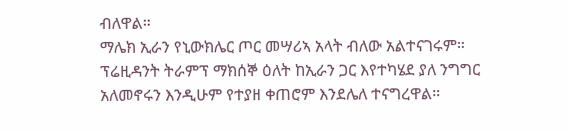ብለዋል።
ማሌክ ኢራን የኒውክሌር ጦር መሣሪኣ አላት ብለው አልተናገሩም።
ፕሬዚዳንት ትራምፕ ማክሰኞ ዕለት ከኢራን ጋር እየተካሄደ ያለ ንግግር አለመኖሩን እንዲሁም የተያዘ ቀጠሮም እንደሌለ ተናግረዋል።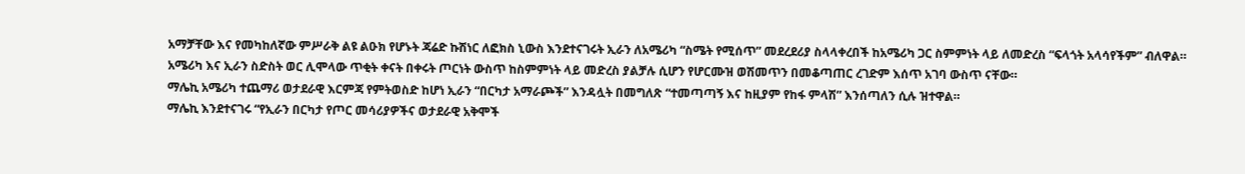አማቻቸው እና የመካከለኛው ምሥራቅ ልዩ ልዑክ የሆኑት ጃሬድ ኩሽነር ለፎክስ ኒውስ እንደተናገሩት ኢራን ለአሜሪካ “ስሜት የሚሰጥ” መደረደሪያ ስላላቀረበች ከአሜሪካ ጋር ስምምነት ላይ ለመድረስ “ፍላጎት አላሳየችም” ብለዋል።
አሜሪካ እና ኢራን ስድስት ወር ሊሞላው ጥቂት ቀናት በቀሩት ጦርነት ውስጥ ከስምምነት ላይ መድረስ ያልቻሉ ሲሆን የሆርሙዝ ወሽመጥን በመቆጣጠር ረገድም እሰጥ አገባ ውስጥ ናቸው።
ማሌኪ አሜሪካ ተጨማሪ ወታደራዊ እርምጃ የምትወስድ ከሆነ ኢራን “በርካታ አማራጮች” እንዳሏት በመግለጽ “ተመጣጣኝ እና ከዚያም የከፋ ምላሽ” እንሰጣለን ሲሉ ዝተዋል።
ማሌኪ እንደተናገሩ “የኢራን በርካታ የጦር መሳሪያዎችና ወታደራዊ አቅሞች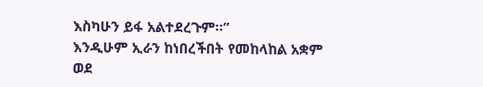እስካሁን ይፋ አልተደረጉም።”
እንዲሁም ኢራን ከነበረችበት የመከላከል አቋም ወደ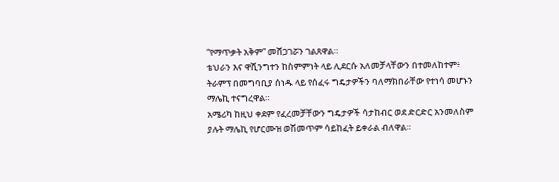“የማጥቃት አቅም” መሸጋገሯን ገልጸዋል።
ቴህራን እና ዋሺንግተን ከስምምነት ላይ ሊደርሱ አለመቻላቸውን በተመለከተም፥ ትራምፕ በመግባቢያ ሰነዱ ላይ የሰፈሩ ግዴታዎችን ባለማክበራቸው የተነሳ መሆኑን ማሌኪ ተናግረዋል።
አሜሪካ ከዚህ ቀደም የፈረመቻቸውን ግዴታዎች ሳታከብር ወደ ድርድር አንመለስም ያሉት ማሌኪ የሆርሙዝ ወሽመጥም ሳይከፈት ይቀራል ብለዋል።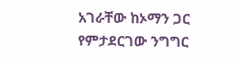አገራቸው ከኦማን ጋር የምታደርገው ንግግር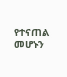የተናጠል መሆኑን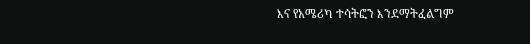እና የአሜሪካ ተሳትፎን እንደማትፈልግም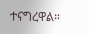ተናግረዋል።